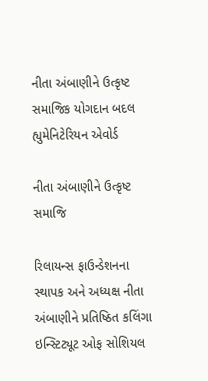નીતા અંબાણીને ઉત્કૃષ્ટ સમાજિક યોગદાન બદલ હ્યુમેનિટેરિયન એવોર્ડ

નીતા અંબાણીને ઉત્કૃષ્ટ સમાજિ

રિલાયન્સ ફાઉન્ડેશનના સ્થાપક અને અધ્યક્ષ નીતા અંબાણીને પ્રતિષ્ઠિત કલિંગા ઇન્સ્ટિટ્યૂટ ઓફ સોશિયલ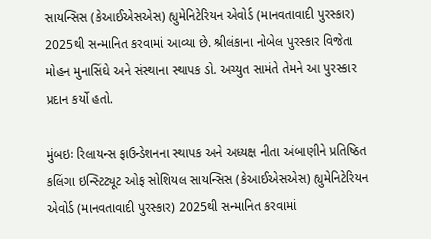સાયન્સિસ (કેઆઈએસએસ) હ્યુમેનિટેરિયન એવોર્ડ (માનવતાવાદી પુરસ્કાર) 2025થી સન્માનિત કરવામાં આવ્યા છે. શ્રીલંકાના નોબેલ પુરસ્કાર વિજેતા મોહન મુનાસિંઘે અને સંસ્થાના સ્થાપક ડો. અચ્યુત સામંતે તેમને આ પુરસ્કાર પ્રદાન કર્યો હતો.

મુંબઇઃ રિલાયન્સ ફાઉન્ડેશનના સ્થાપક અને અધ્યક્ષ નીતા અંબાણીને પ્રતિષ્ઠિત કલિંગા ઇન્સ્ટિટ્યૂટ ઓફ સોશિયલ સાયન્સિસ (કેઆઈએસએસ) હ્યુમેનિટેરિયન એવોર્ડ (માનવતાવાદી પુરસ્કાર) 2025થી સન્માનિત કરવામાં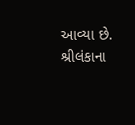આવ્યા છે. શ્રીલંકાના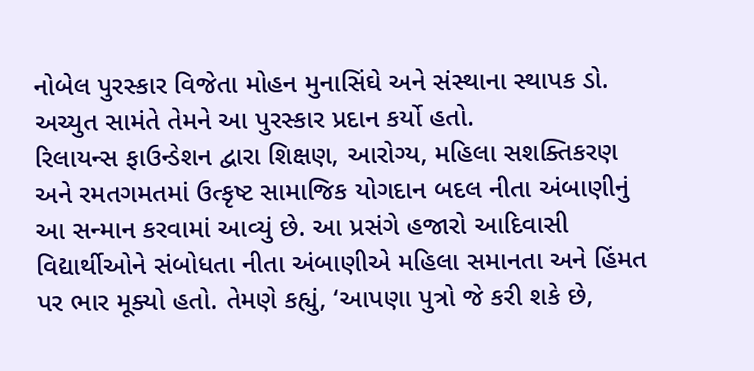નોબેલ પુરસ્કાર વિજેતા મોહન મુનાસિંઘે અને સંસ્થાના સ્થાપક ડો. અચ્યુત સામંતે તેમને આ પુરસ્કાર પ્રદાન કર્યો હતો.
રિલાયન્સ ફાઉન્ડેશન દ્વારા શિક્ષણ, આરોગ્ય, મહિલા સશક્તિકરણ અને રમતગમતમાં ઉત્કૃષ્ટ સામાજિક યોગદાન બદલ નીતા અંબાણીનું આ સન્માન કરવામાં આવ્યું છે. આ પ્રસંગે હજારો આદિવાસી વિદ્યાર્થીઓને સંબોધતા નીતા અંબાણીએ મહિલા સમાનતા અને હિંમત પર ભાર મૂક્યો હતો. તેમણે કહ્યું, ‘આપણા પુત્રો જે કરી શકે છે,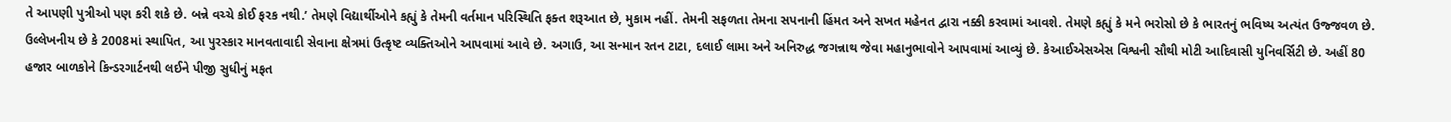તે આપણી પુત્રીઓ પણ કરી શકે છે. બન્ને વચ્ચે કોઈ ફરક નથી.’ તેમણે વિદ્યાર્થીઓને કહ્યું કે તેમની વર્તમાન પરિસ્થિતિ ફક્ત શરૂઆત છે, મુકામ નહીં. તેમની સફળતા તેમના સપનાની હિંમત અને સખત મહેનત દ્વારા નક્કી કરવામાં આવશે. તેમણે કહ્યું કે મને ભરોસો છે કે ભારતનું ભવિષ્ય અત્યંત ઉજ્જવળ છે.
ઉલ્લેખનીય છે કે 2008માં સ્થાપિત, આ પુરસ્કાર માનવતાવાદી સેવાના ક્ષેત્રમાં ઉત્કૃષ્ટ વ્યક્તિઓને આપવામાં આવે છે. અગાઉ, આ સન્માન રતન ટાટા, દલાઈ લામા અને અનિરુદ્ધ જગન્નાથ જેવા મહાનુભાવોને આપવામાં આવ્યું છે. કેઆઈએસએસ વિશ્વની સૌથી મોટી આદિવાસી યુનિવર્સિટી છે. અહીં 80 હજાર બાળકોને કિન્ડરગાર્ટનથી લઈને પીજી સુધીનું મફત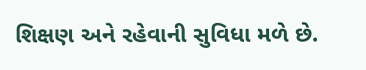શિક્ષણ અને રહેવાની સુવિધા મળે છે.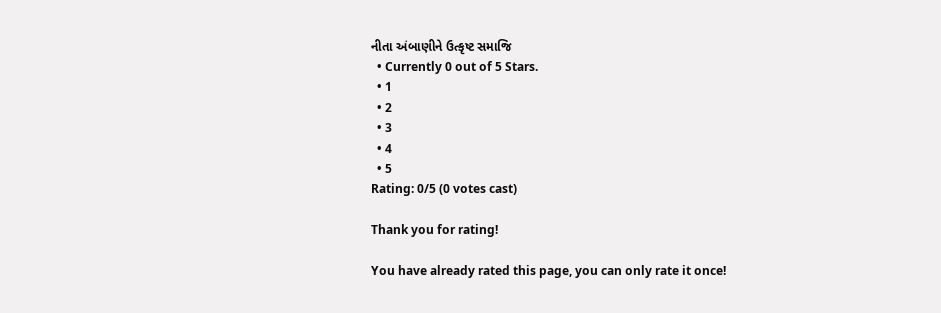નીતા અંબાણીને ઉત્કૃષ્ટ સમાજિ
  • Currently 0 out of 5 Stars.
  • 1
  • 2
  • 3
  • 4
  • 5
Rating: 0/5 (0 votes cast)

Thank you for rating!

You have already rated this page, you can only rate it once!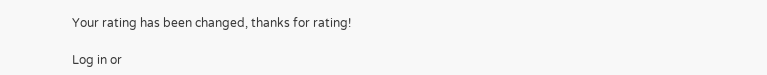Your rating has been changed, thanks for rating!

Log in or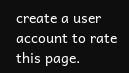create a user account to rate this page.